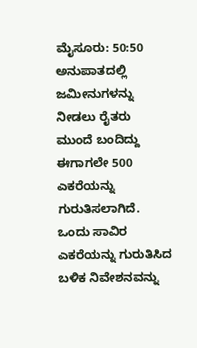ಮೈಸೂರು: 50:50 ಅನುಪಾತದಲ್ಲಿ ಜಮೀನುಗಳನ್ನು ನೀಡಲು ರೈತರು ಮುಂದೆ ಬಂದಿದ್ದು ಈಗಾಗಲೇ 500 ಎಕರೆಯನ್ನು ಗುರುತಿಸಲಾಗಿದೆ. ಒಂದು ಸಾವಿರ ಎಕರೆಯನ್ನು ಗುರುತಿಸಿದ ಬಳಿಕ ನಿವೇಶನವನ್ನು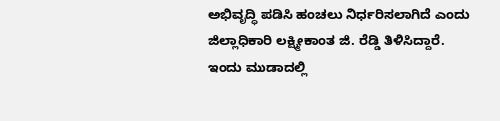ಅಭಿವೃದ್ಧಿ ಪಡಿಸಿ ಹಂಚಲು ನಿರ್ಧರಿಸಲಾಗಿದೆ ಎಂದು ಜಿಲ್ಲಾಧಿಕಾರಿ ಲಕ್ಷ್ಮೀಕಾಂತ ಜಿ. ರೆಡ್ಡಿ ತಿಳಿಸಿದ್ದಾರೆ.
ಇಂದು ಮುಡಾದಲ್ಲಿ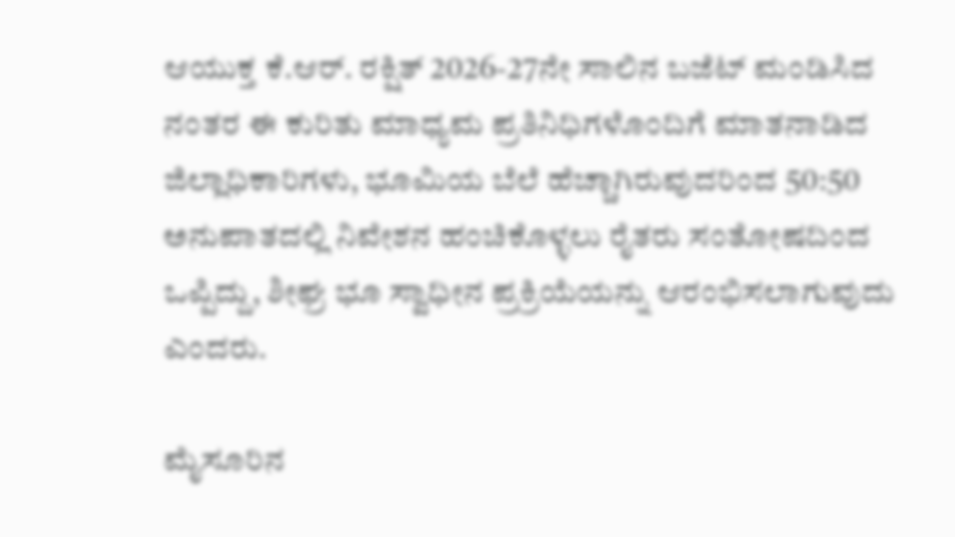ಆಯುಕ್ತ ಕೆ.ಆರ್. ರಕ್ಷಿತ್ 2026-27ನೇ ಸಾಲಿನ ಬಜೆಟ್ ಮಂಡಿಸಿದ ನಂತರ ಈ ಕುರಿತು ಮಾಧ್ಯಮ ಪ್ರತಿನಿಧಿಗಳೊಂದಿಗೆ ಮಾತನಾಡಿದ ಜಿಲ್ಲಾಧಿಕಾರಿಗಳು, ಭೂಮಿಯ ಬೆಲೆ ಹೆಚ್ಚಾಗಿರುವುದರಿಂದ 50:50 ಅನುಪಾತದಲ್ಲಿ ನಿವೇಶನ ಹಂಚಿಕೊಳ್ಳಲು ರೈತರು ಸಂತೋಷದಿಂದ ಒಪ್ಪಿದ್ದು, ಶೀಘ್ರ ಭೂ ಸ್ವಾಧೀನ ಪ್ರಕ್ರಿಯೆಯನ್ನು ಆರಂಭಿಸಲಾಗುವುದು ಎಂದರು.

ಮೈಸೂರಿನ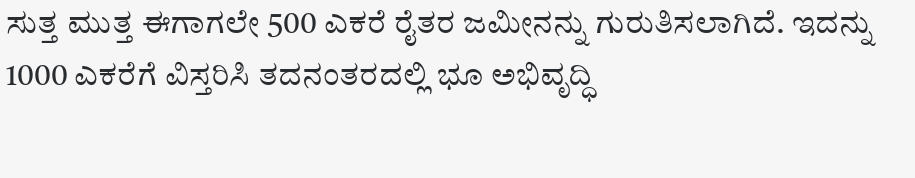ಸುತ್ತ ಮುತ್ತ ಈಗಾಗಲೇ 500 ಎಕರೆ ರೈತರ ಜಮೀನನ್ನು ಗುರುತಿಸಲಾಗಿದೆ. ಇದನ್ನು 1000 ಎಕರೆಗೆ ವಿಸ್ತರಿಸಿ ತದನಂತರದಲ್ಲಿ ಭೂ ಅಭಿವೃದ್ಧಿ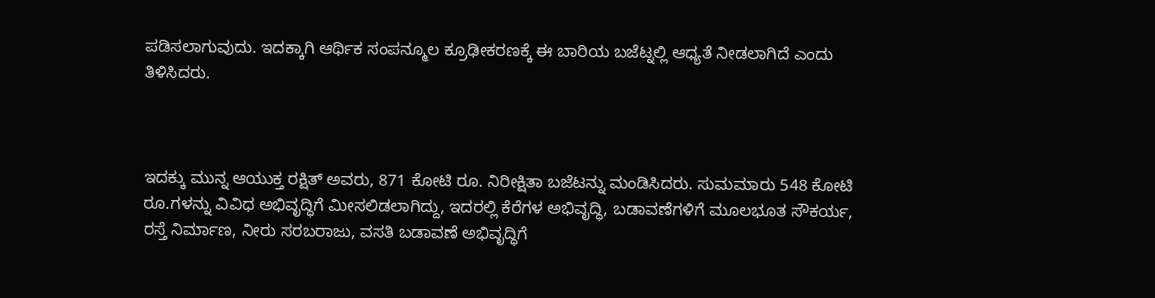ಪಡಿಸಲಾಗುವುದು. ಇದಕ್ಕಾಗಿ ಆರ್ಥಿಕ ಸಂಪನ್ಮೂಲ ಕ್ರೂಢೀಕರಣಕ್ಕೆ ಈ ಬಾರಿಯ ಬಜೆಟ್ನಲ್ಲಿ ಆಧ್ಯತೆ ನೀಡಲಾಗಿದೆ ಎಂದು ತಿಳಿಸಿದರು.



ಇದಕ್ಕು ಮುನ್ನ ಆಯುಕ್ತ ರಕ್ಷಿತ್ ಅವರು, 871 ಕೋಟಿ ರೂ. ನಿರೀಕ್ಷಿತಾ ಬಜೆಟನ್ನು ಮಂಡಿಸಿದರು. ಸುಮಮಾರು 548 ಕೋಟಿ ರೂ.ಗಳನ್ನು ವಿವಿಧ ಅಭಿವೃದ್ಧಿಗೆ ಮೀಸಲಿಡಲಾಗಿದ್ದು, ಇದರಲ್ಲಿ ಕೆರೆಗಳ ಅಭಿವೃದ್ಧಿ, ಬಡಾವಣೆಗಳಿಗೆ ಮೂಲಭೂತ ಸೌಕರ್ಯ, ರಸ್ತೆ ನಿರ್ಮಾಣ, ನೀರು ಸರಬರಾಜು, ವಸತಿ ಬಡಾವಣೆ ಅಭಿವೃದ್ಧಿಗೆ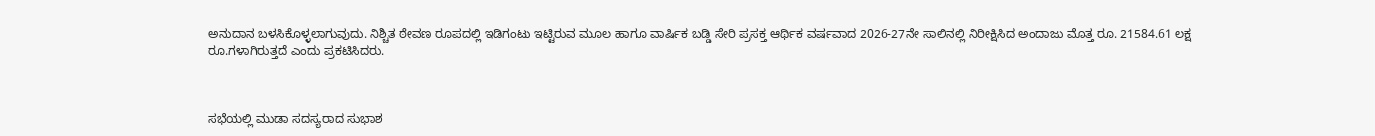ಅನುದಾನ ಬಳಸಿಕೊಳ್ಳಲಾಗುವುದು. ನಿಶ್ಚಿತ ಠೇವಣ ರೂಪದಲ್ಲಿ ಇಡಿಗಂಟು ಇಟ್ಟಿರುವ ಮೂಲ ಹಾಗೂ ವಾರ್ಷಿಕ ಬಡ್ಡಿ ಸೇರಿ ಪ್ರಸಕ್ತ ಆರ್ಥಿಕ ವರ್ಷವಾದ 2026-27ನೇ ಸಾಲಿನಲ್ಲಿ ನಿರೀಕ್ಷಿಸಿದ ಅಂದಾಜು ಮೊತ್ತ ರೂ. 21584.61 ಲಕ್ಷ ರೂ.ಗಳಾಗಿರುತ್ತದೆ ಎಂದು ಪ್ರಕಟಿಸಿದರು.



ಸಭೆಯಲ್ಲಿ ಮುಡಾ ಸದಸ್ಯರಾದ ಸುಭಾಶ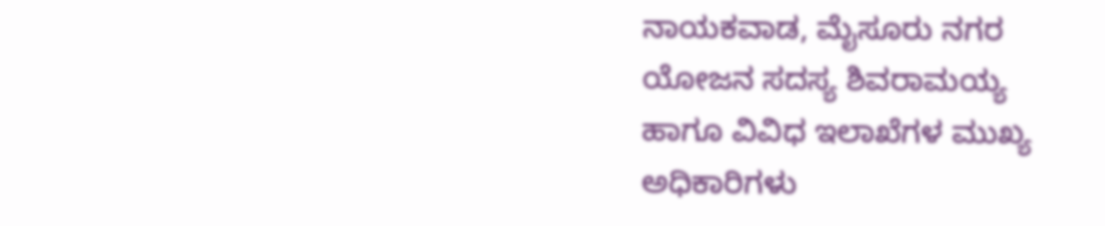ನಾಯಕವಾಡ, ಮೈಸೂರು ನಗರ ಯೋಜನ ಸದಸ್ಯ ಶಿವರಾಮಯ್ಯ ಹಾಗೂ ವಿವಿಧ ಇಲಾಖೆಗಳ ಮುಖ್ಯ ಅಧಿಕಾರಿಗಳು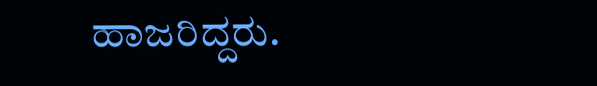ಹಾಜರಿದ್ದರು.